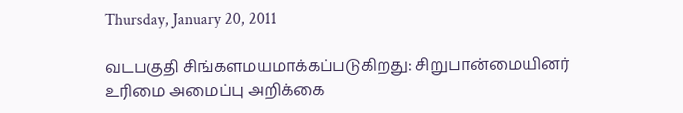Thursday, January 20, 2011

வடபகுதி சிங்களமயமாக்கப்படுகிறது: சிறுபான்மையினர் உரிமை அமைப்பு அறிக்கை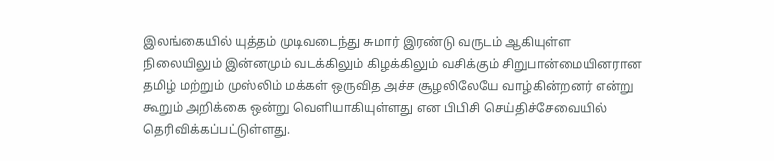இலங்கையில் யுத்தம் முடிவடைந்து சுமார் இரண்டு வருடம் ஆகியுள்ள நிலையிலும் இன்னமும் வடக்கிலும் கிழக்கிலும் வசிக்கும் சிறுபான்மையினரான தமிழ் மற்றும் முஸ்லிம் மக்கள் ஒருவித அச்ச சூழலிலேயே வாழ்கின்றனர் என்று கூறும் அறிக்கை ஒன்று வெளியாகியுள்ளது என பிபிசி செய்திச்சேவையில் தெரிவிக்கப்பட்டுள்ளது.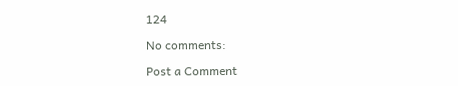124

No comments:

Post a Comment